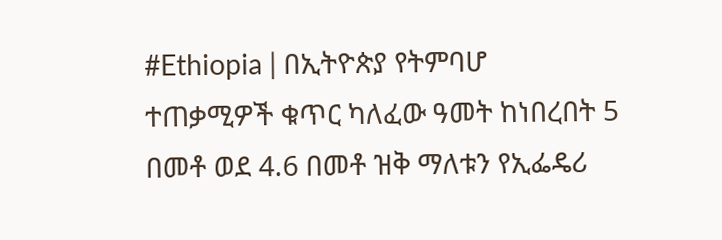#Ethiopia | በኢትዮጵያ የትምባሆ ተጠቃሚዎች ቁጥር ካለፈው ዓመት ከነበረበት 5 በመቶ ወደ 4.6 በመቶ ዝቅ ማለቱን የኢፌዴሪ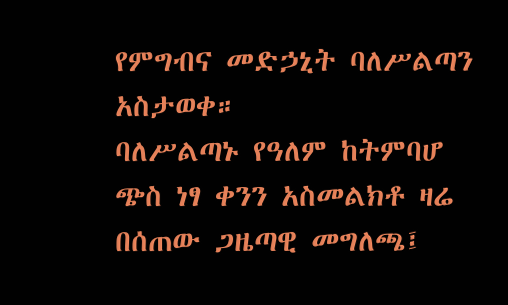የምግብና መድኃኒት ባለሥልጣን አስታወቀ።
ባለሥልጣኑ የዓለም ከትምባሆ ጭስ ነፃ ቀንን አስመልክቶ ዛሬ በሰጠው ጋዜጣዊ መግለጫ፤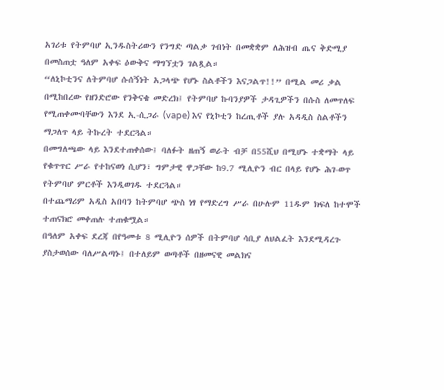አገሪቱ የትምባሆ ኢንዱስትሪውን የንግድ ጣልቃ ገብነት በመቋቋም ለሕዝብ ጤና ቅድሚያ በመስጠቷ ዓለም አቀፍ ዕውቅና ማግኘቷን ገልጿል።
“ለኒኮቲንና ለትምባሆ ሱሰኝነት አጋላጭ የሆኑ ስልቶችን እናጋልጥ!!” በሚል መሪ ቃል በሚከበረው የዘንድሮው የንቅናቄ መድረክ፤ የትምባሆ ኩባንያዎች ታዳጊዎችን በሱስ ለመጥለፍ የሚጠቀሙባቸውን እንደ ኢ-ሲጋራ (vape) እና የኒኮቲን ከረጢቶች ያሉ አዳዲስ ስልቶችን ማጋለጥ ላይ ትኩረት ተደርጓል።
በመግለጫው ላይ እንደተጠቀሰው፤ ባለፉት ዘጠኝ ወራት ብቻ በ55ሺህ በሚሆኑ ተቋማት ላይ የቁጥጥር ሥራ የተከናወነ ሲሆን፣ ግምታዊ ዋጋቸው ከ9.7 ሚሊዮን ብር በላይ የሆኑ ሕገ-ወጥ የትምባሆ ምርቶች እንዲወገዱ ተደርጓል።
በተጨማሪም አዲስ አበባን ከትምባሆ ጭስ ነፃ የማድረግ ሥራ በሁሉም 11ዱም ክፍለ ከተሞች ተጠናክሮ መቀጠሉ ተጠቁሟል።
በዓለም አቀፍ ደረጃ በየዓመቱ 8 ሚሊዮን ሰዎች በትምባሆ ሳቢያ ለህልፈት እንደሚዳረጉ ያስታወሰው ባለሥልጣኑ፤ በተለይም ወጣቶች በዘመናዊ መልክና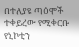በተለያዩ ጣዕሞች ተቀይረው የሚቀርቡ የኒኮቲን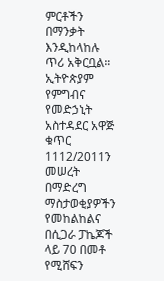ምርቶችን በማንቃት እንዲከላከሉ ጥሪ አቅርቧል።
ኢትዮጵያም የምግብና የመድኃኒት አስተዳደር አዋጅ ቁጥር 1112/2011ን መሠረት በማድረግ ማስታወቂያዎችን የመከልከልና በሲጋራ ፓኬጆች ላይ 70 በመቶ የሚሸፍን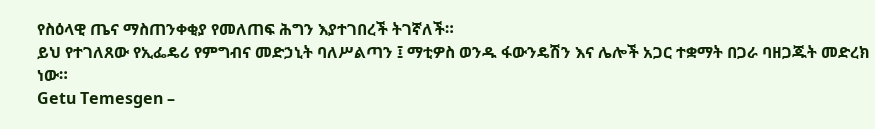የስዕላዊ ጤና ማስጠንቀቂያ የመለጠፍ ሕግን እያተገበረች ትገኛለች።
ይህ የተገለጸው የኢፌዴሪ የምግብና መድኃኒት ባለሥልጣን ፤ ማቲዎስ ወንዱ ፋውንዴሽን እና ሌሎች አጋር ተቋማት በጋራ ባዘጋጁት መድረክ ነው።
Getu Temesgen –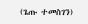(ጌጡ ተመስገን)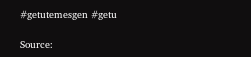#getutemesgen #getu

Source: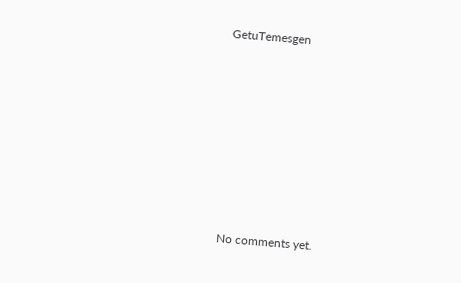GetuTemesgen








No comments yet.